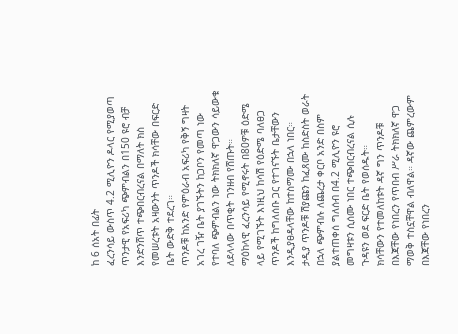ከ 6 ሰአት በፊት
ፈረንሳይ ውስጥ 4.2 ሚሊዮን ዶላር የሚያወጣ ጥንታዊ የአፍሪካ ጭምብልን በ150 ዩሮ ብቻ እንድንሸጥ ተጭበርብረናል በማለት ክስ የመሠረቱት አዛውንት ጥንዶች ክሳቸው በፍርድ ቤት ውድቅ ተደረገ።
ጥንዶቹ ከአንድ የምዕራብ አፍሪካ የቅኝ ግዛት አገረ ገዥ ቤት ያገኙትን ከጋቦን የመጣ ነው የተባለ ጭምብልን ነው ትክክለኛ ዋጋውን ሳይውቁ ለደላላው በጥቂት ገንዘብ የሸጡት።
ማዕከላዊ ፈረንሳይ የሚኖሩት በ80ዎቹ ዕድሜ ላይ የሚገኙት እነዚህ ከሳሽ የዕድሜ ባለፀጋ ጥንዶች ከግለሰቡ ጋር የተገናኙት ቤታቸውን እንዲያፀዳላቸው ከተስማሙ በኋላ ነበር።
ታዲያ ጥንዶቹ ሽያጩን ከፈጸሙ ከስድስት ወራት በኋላ ጭምብሉ ለጨረታ ቀርቦ አንድ በስም ያልተጠቀሰ ግለሰብ በ4.2 ሚሊዮን ዩሮ መግዛቱን ሲሰሙ ነበር ተጭበርብረናል ሲሉ ጉዳዩን ወደ ፍርድ ቤት የወሰዱት።
ክሳቸውን የተመለከቱት ዳኛ ግን ጥንዶቹ በእጃቸው የነበረን የጥበብ ሥራ ትክክለኛ ዋጋ ማወቅ ተስኗቸዋል ብለዋል። ዳኛው ጨምረውም በእጃቸው የነበረን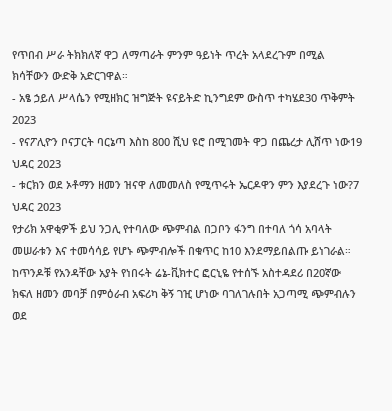የጥበብ ሥራ ትክክለኛ ዋጋ ለማጣራት ምንም ዓይነት ጥረት አላደረጉም በሚል ክሳቸውን ውድቅ አድርገዋል።
- አፄ ኃይለ ሥላሴን የሚዘክር ዝግጅት ዩናይትድ ኪንግደም ውስጥ ተካሄደ30 ጥቅምት 2023
- የናፖሊዮን ቦናፓርት ባርኔጣ እስከ 800 ሺህ ዩሮ በሚገመት ዋጋ በጨረታ ሊሸጥ ነው19 ህዳር 2023
- ቱርክን ወደ ኦቶማን ዘመን ዝናዋ ለመመለስ የሚጥሩት ኤርዶዋን ምን እያደረጉ ነው?7 ህዳር 2023
የታሪክ አዋቂዎች ይህ ንጋሊ የተባለው ጭምብል በጋቦን ፋንግ በተባለ ጎሳ አባላት መሠራቱን እና ተመሳሳይ የሆኑ ጭምብሎች በቁጥር ከ10 እንደማይበልጡ ይነገራል።
ከጥንዶቹ የአንዳቸው አያት የነበሩት ሬኔ-ቪክተር ፎርኒዬ የተሰኙ አስተዳደሪ በ20ኛው ክፍለ ዘመን መባቻ በምዕራብ አፍሪካ ቅኝ ገዢ ሆነው ባገለገሉበት አጋጣሚ ጭምብሉን ወደ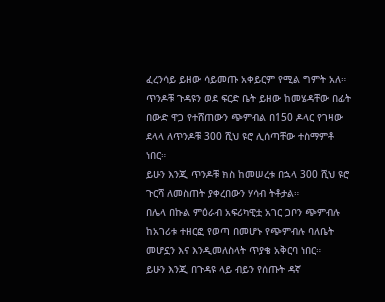ፈረንሳይ ይዘው ሳይመጡ አቀይርም የሚል ግምት አለ።
ጥንዶቹ ጉዳዩን ወደ ፍርድ ቤት ይዘው ከመሄዳቸው በፊት በውድ ዋጋ የተሸጠውን ጭምብል በ150 ዶላር የገዛው ደላላ ለጥንዶቹ 300 ሺህ ዩሮ ሊሰጣቸው ተስማምቶ ነበር።
ይሁን እንጂ ጥንዶቹ ክስ ከመሠረቱ በኋላ 300 ሺህ ዩሮ ጉርሻ ለመስጠት ያቀረበውን ሃሳብ ትቶታል።
በሌላ በኩል ምዕራብ አፍሪካዊቷ አገር ጋቦን ጭምብሉ ከአገሪቱ ተዘርፎ የወጣ በመሆኑ የጭምብሉ ባለቤት መሆኗን እና እንዲመለስላት ጥያቄ አቅርባ ነበር።
ይሁን እንጂ በጉዳዩ ላይ ብይን የሰጡት ዳኛ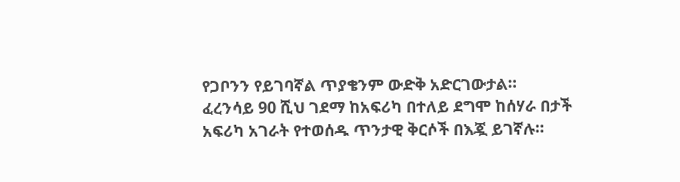የጋቦንን የይገባኛል ጥያቄንም ውድቅ አድርገውታል።
ፈረንሳይ 90 ሺህ ገደማ ከአፍሪካ በተለይ ደግሞ ከሰሃራ በታች አፍሪካ አገራት የተወሰዱ ጥንታዊ ቅርሶች በእጇ ይገኛሉ።